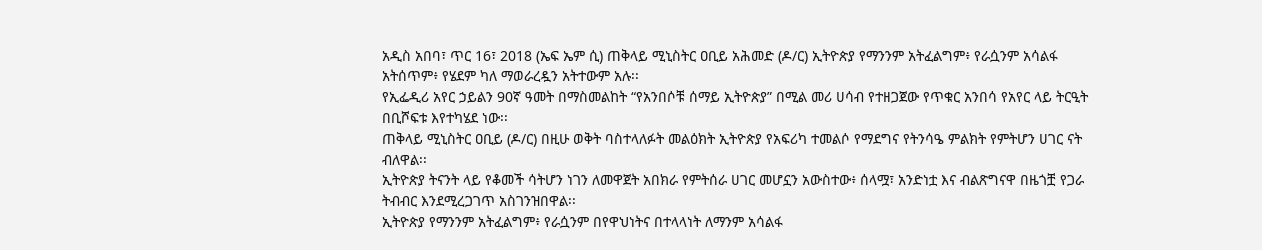አዲስ አበባ፣ ጥር 16፣ 2018 (ኤፍ ኤም ሲ) ጠቅላይ ሚኒስትር ዐቢይ አሕመድ (ዶ/ር) ኢትዮጵያ የማንንም አትፈልግም፥ የራሷንም አሳልፋ አትሰጥም፥ የሄደም ካለ ማወራረዷን አትተውም አሉ፡፡
የኢፌዲሪ አየር ኃይልን 90ኛ ዓመት በማስመልከት “የአንበሶቹ ሰማይ ኢትዮጵያ” በሚል መሪ ሀሳብ የተዘጋጀው የጥቁር አንበሳ የአየር ላይ ትርዒት በቢሾፍቱ እየተካሄደ ነው፡፡
ጠቅላይ ሚኒስትር ዐቢይ (ዶ/ር) በዚሁ ወቅት ባስተላለፉት መልዕክት ኢትዮጵያ የአፍሪካ ተመልሶ የማደግና የትንሳዔ ምልክት የምትሆን ሀገር ናት ብለዋል፡፡
ኢትዮጵያ ትናንት ላይ የቆመች ሳትሆን ነገን ለመዋጀት አበክራ የምትሰራ ሀገር መሆኗን አውስተው፥ ሰላሟ፣ አንድነቷ እና ብልጽግናዋ በዜጎቿ የጋራ ትብብር እንደሚረጋገጥ አስገንዝበዋል፡፡
ኢትዮጵያ የማንንም አትፈልግም፥ የራሷንም በየዋህነትና በተላላነት ለማንም አሳልፋ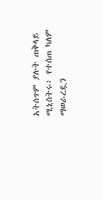አትሰጥም ያሉት ጠቅላይ ሚኒስትሩ፥ የተሰጠ ካለም ማወራረዷን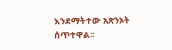እንደማትተው አጽንኦት ሰጥተዋል፡፡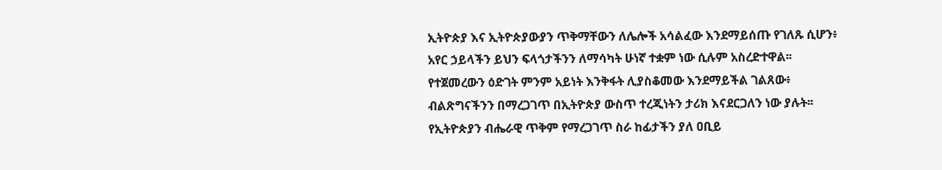ኢትዮጵያ እና ኢትዮጵያውያን ጥቅማቸውን ለሌሎች አሳልፈው እንደማይሰጡ የገለጹ ሲሆን፥ አየር ኃይላችን ይህን ፍላጎታችንን ለማሳካት ሁነኛ ተቋም ነው ሲሉም አስረድተዋል፡፡
የተጀመረውን ዕድገት ምንም አይነት እንቅፋት ሊያስቆመው እንደማይችል ገልጸው፥ ብልጽግናችንን በማረጋገጥ በኢትዮጵያ ውስጥ ተረጂነትን ታሪክ እናደርጋለን ነው ያሉት፡፡
የኢትዮጵያን ብሔራዊ ጥቅም የማረጋገጥ ስራ ከፊታችን ያለ ዐቢይ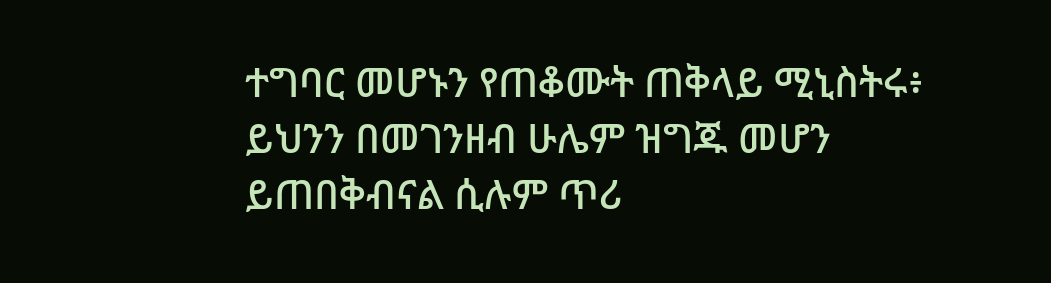ተግባር መሆኑን የጠቆሙት ጠቅላይ ሚኒስትሩ፥ ይህንን በመገንዘብ ሁሌም ዝግጁ መሆን ይጠበቅብናል ሲሉም ጥሪ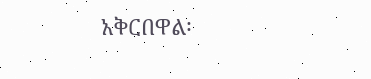አቅርበዋል፡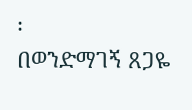፡
በወንድማገኝ ጸጋዬ